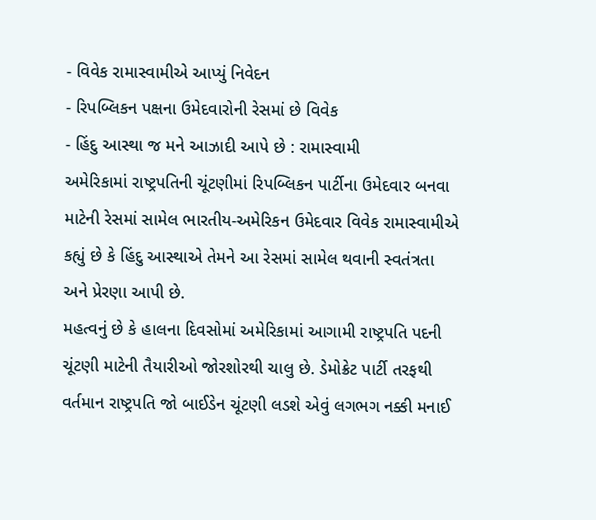- વિવેક રામાસ્વામીએ આપ્યું નિવેદન
- રિપબ્લિકન પક્ષના ઉમેદવારોની રેસમાં છે વિવેક
- હિંદુ આસ્થા જ મને આઝાદી આપે છે : રામાસ્વામી
અમેરિકામાં રાષ્ટ્રપતિની ચૂંટણીમાં રિપબ્લિકન પાર્ટીના ઉમેદવાર બનવા માટેની રેસમાં સામેલ ભારતીય-અમેરિકન ઉમેદવાર વિવેક રામાસ્વામીએ કહ્યું છે કે હિંદુ આસ્થાએ તેમને આ રેસમાં સામેલ થવાની સ્વતંત્રતા અને પ્રેરણા આપી છે.
મહત્વનું છે કે હાલના દિવસોમાં અમેરિકામાં આગામી રાષ્ટ્રપતિ પદની ચૂંટણી માટેની તૈયારીઓ જોરશોરથી ચાલુ છે. ડેમોક્રેટ પાર્ટી તરફથી વર્તમાન રાષ્ટ્રપતિ જો બાઈડેન ચૂંટણી લડશે એવું લગભગ નક્કી મનાઈ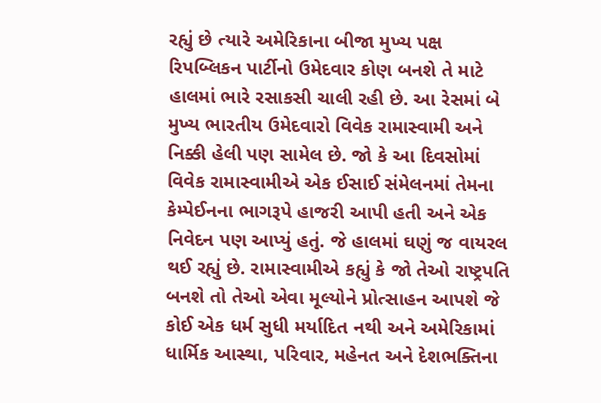રહ્યું છે ત્યારે અમેરિકાના બીજા મુખ્ય પક્ષ રિપબ્લિકન પાર્ટીનો ઉમેદવાર કોણ બનશે તે માટે હાલમાં ભારે રસાકસી ચાલી રહી છે. આ રેસમાં બે મુખ્ય ભારતીય ઉમેદવારો વિવેક રામાસ્વામી અને નિક્કી હેલી પણ સામેલ છે. જો કે આ દિવસોમાં વિવેક રામાસ્વામીએ એક ઈસાઈ સંમેલનમાં તેમના કેમ્પેઈનના ભાગરૂપે હાજરી આપી હતી અને એક નિવેદન પણ આપ્યું હતું. જે હાલમાં ઘણું જ વાયરલ થઈ રહ્યું છે. રામાસ્વામીએ કહ્યું કે જો તેઓ રાષ્ટ્રપતિ બનશે તો તેઓ એવા મૂલ્યોને પ્રોત્સાહન આપશે જે કોઈ એક ધર્મ સુધી મર્યાદિત નથી અને અમેરિકામાં ધાર્મિક આસ્થા, પરિવાર, મહેનત અને દેશભક્તિના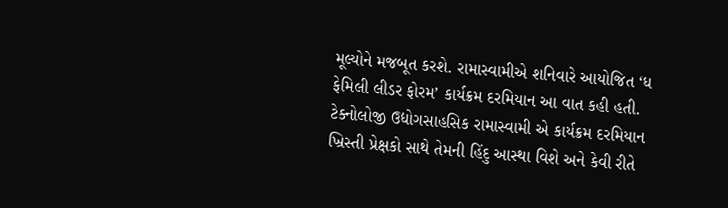મૂલ્યોને મજબૂત કરશે. રામાસ્વામીએ શનિવારે આયોજિત ‘ધ ફેમિલી લીડર ફોરમ’ કાર્યક્રમ દરમિયાન આ વાત કહી હતી.
ટેક્નોલોજી ઉદ્યોગસાહસિક રામાસ્વામી એ કાર્યક્રમ દરમિયાન ખ્રિસ્તી પ્રેક્ષકો સાથે તેમની હિંદુ આસ્થા વિશે અને કેવી રીતે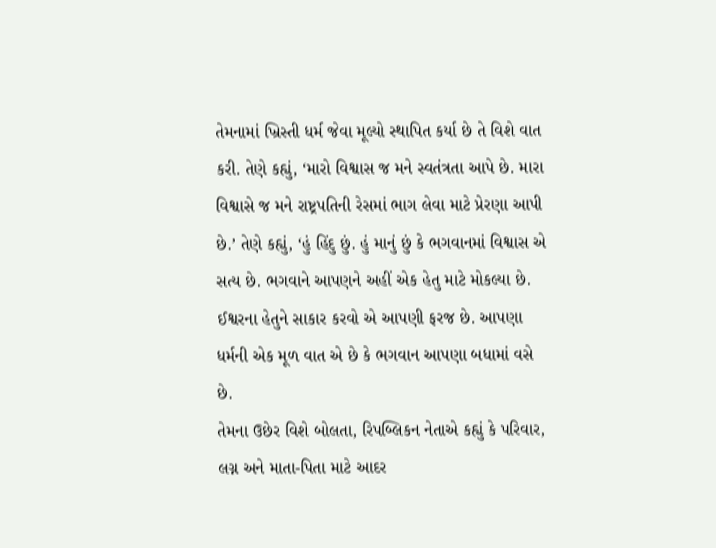તેમનામાં ખ્રિસ્તી ધર્મ જેવા મૂલ્યો સ્થાપિત કર્યા છે તે વિશે વાત કરી. તેણે કહ્યું, ‘મારો વિશ્વાસ જ મને સ્વતંત્રતા આપે છે. મારા વિશ્વાસે જ મને રાષ્ટ્રપતિની રેસમાં ભાગ લેવા માટે પ્રેરણા આપી છે.’ તેણે કહ્યું, ‘હું હિંદુ છું. હું માનું છું કે ભગવાનમાં વિશ્વાસ એ સત્ય છે. ભગવાને આપણને અહીં એક હેતુ માટે મોકલ્યા છે. ઈશ્વરના હેતુને સાકાર કરવો એ આપણી ફરજ છે. આપણા ધર્મની એક મૂળ વાત એ છે કે ભગવાન આપણા બધામાં વસે છે.
તેમના ઉછેર વિશે બોલતા, રિપબ્લિકન નેતાએ કહ્યું કે પરિવાર, લગ્ન અને માતા-પિતા માટે આદર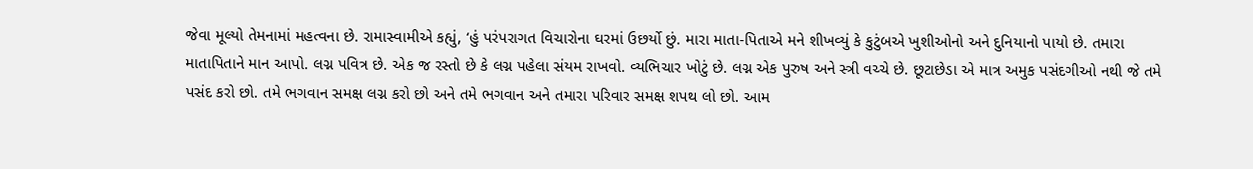જેવા મૂલ્યો તેમનામાં મહત્વના છે. રામાસ્વામીએ કહ્યું, ‘હું પરંપરાગત વિચારોના ઘરમાં ઉછર્યો છું. મારા માતા-પિતાએ મને શીખવ્યું કે કુટુંબએ ખુશીઓનો અને દુનિયાનો પાયો છે. તમારા માતાપિતાને માન આપો. લગ્ન પવિત્ર છે. એક જ રસ્તો છે કે લગ્ન પહેલા સંયમ રાખવો. વ્યભિચાર ખોટું છે. લગ્ન એક પુરુષ અને સ્ત્રી વચ્ચે છે. છૂટાછેડા એ માત્ર અમુક પસંદગીઓ નથી જે તમે પસંદ કરો છો. તમે ભગવાન સમક્ષ લગ્ન કરો છો અને તમે ભગવાન અને તમારા પરિવાર સમક્ષ શપથ લો છો. આમ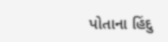પોતાના હિંદુ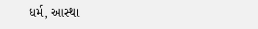ધર્મ, આસ્થા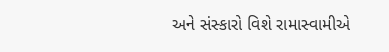અને સંસ્કારો વિશે રામાસ્વામીએ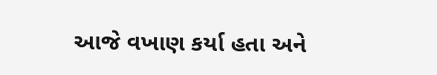આજે વખાણ કર્યા હતા અને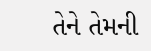તેને તેમની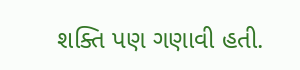શક્તિ પણ ગણાવી હતી.